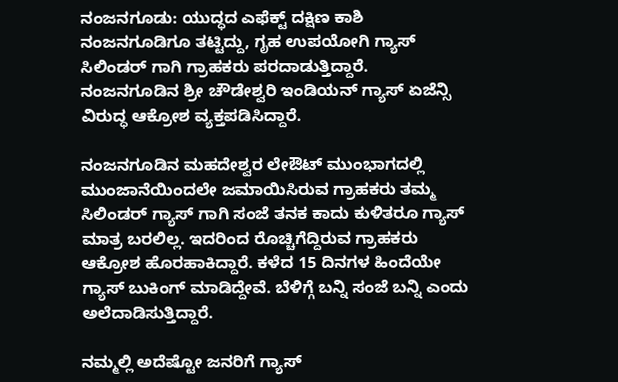ನಂಜನಗೂಡು: ಯುದ್ಧದ ಎಫೆಕ್ಟ್ ದಕ್ಷಿಣ ಕಾಶಿ ನಂಜನಗೂಡಿಗೂ ತಟ್ಟಿದ್ದು, ಗೃಹ ಉಪಯೋಗಿ ಗ್ಯಾಸ್ ಸಿಲಿಂಡರ್ ಗಾಗಿ ಗ್ರಾಹಕರು ಪರದಾಡುತ್ತಿದ್ದಾರೆ. ನಂಜನಗೂಡಿನ ಶ್ರೀ ಚೌಡೇಶ್ವರಿ ಇಂಡಿಯನ್ ಗ್ಯಾಸ್ ಏಜೆನ್ಸಿ ವಿರುದ್ಧ ಆಕ್ರೋಶ ವ್ಯಕ್ತಪಡಿಸಿದ್ದಾರೆ.

ನಂಜನಗೂಡಿನ ಮಹದೇಶ್ವರ ಲೇಔಟ್ ಮುಂಭಾಗದಲ್ಲಿ ಮುಂಜಾನೆಯಿಂದಲೇ ಜಮಾಯಿಸಿರುವ ಗ್ರಾಹಕರು ತಮ್ಮ ಸಿಲಿಂಡರ್ ಗ್ಯಾಸ್ ಗಾಗಿ ಸಂಜೆ ತನಕ ಕಾದು ಕುಳಿತರೂ ಗ್ಯಾಸ್ ಮಾತ್ರ ಬರಲಿಲ್ಲ. ಇದರಿಂದ ರೊಚ್ಚಿಗೆದ್ದಿರುವ ಗ್ರಾಹಕರು ಆಕ್ರೋಶ ಹೊರಹಾಕಿದ್ದಾರೆ. ಕಳೆದ 15 ದಿನಗಳ ಹಿಂದೆಯೇ ಗ್ಯಾಸ್ ಬುಕಿಂಗ್ ಮಾಡಿದ್ದೇವೆ. ಬೆಳಿಗ್ಗೆ ಬನ್ನಿ ಸಂಜೆ ಬನ್ನಿ ಎಂದು ಅಲೆದಾಡಿಸುತ್ತಿದ್ದಾರೆ.

ನಮ್ಮಲ್ಲಿ ಅದೆಷ್ಟೋ ಜನರಿಗೆ ಗ್ಯಾಸ್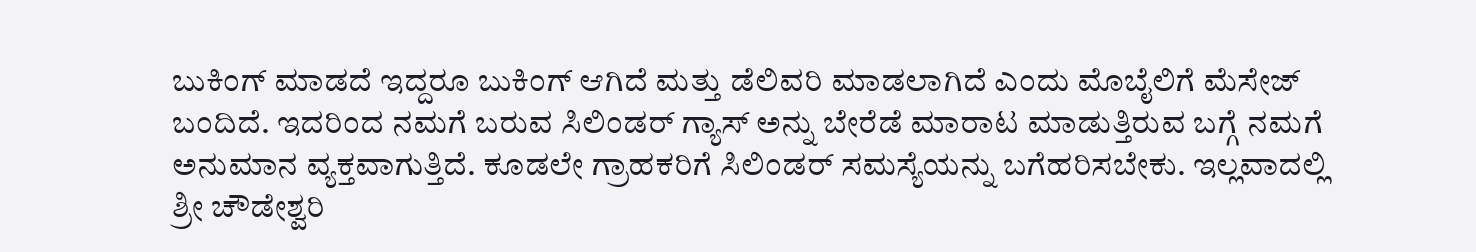ಬುಕಿಂಗ್ ಮಾಡದೆ ಇದ್ದರೂ ಬುಕಿಂಗ್ ಆಗಿದೆ ಮತ್ತು ಡೆಲಿವರಿ ಮಾಡಲಾಗಿದೆ ಎಂದು ಮೊಬೈಲಿಗೆ ಮೆಸೇಜ್ ಬಂದಿದೆ. ಇದರಿಂದ ನಮಗೆ ಬರುವ ಸಿಲಿಂಡರ್ ಗ್ಯಾಸ್ ಅನ್ನು ಬೇರೆಡೆ ಮಾರಾಟ ಮಾಡುತ್ತಿರುವ ಬಗ್ಗೆ ನಮಗೆ ಅನುಮಾನ ವ್ಯಕ್ತವಾಗುತ್ತಿದೆ. ಕೂಡಲೇ ಗ್ರಾಹಕರಿಗೆ ಸಿಲಿಂಡರ್ ಸಮಸ್ಯೆಯನ್ನು ಬಗೆಹರಿಸಬೇಕು. ಇಲ್ಲವಾದಲ್ಲಿ ಶ್ರೀ ಚೌಡೇಶ್ವರಿ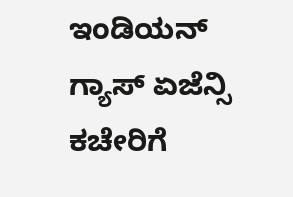ಇಂಡಿಯನ್ ಗ್ಯಾಸ್ ಏಜೆನ್ಸಿ ಕಚೇರಿಗೆ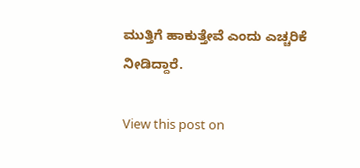ಮುತ್ತಿಗೆ ಹಾಕುತ್ತೇವೆ ಎಂದು ಎಚ್ಚರಿಕೆ ನೀಡಿದ್ದಾರೆ.

View this post on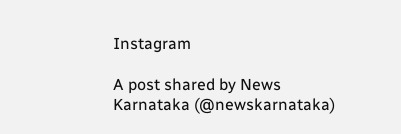Instagram

A post shared by News Karnataka (@newskarnataka)